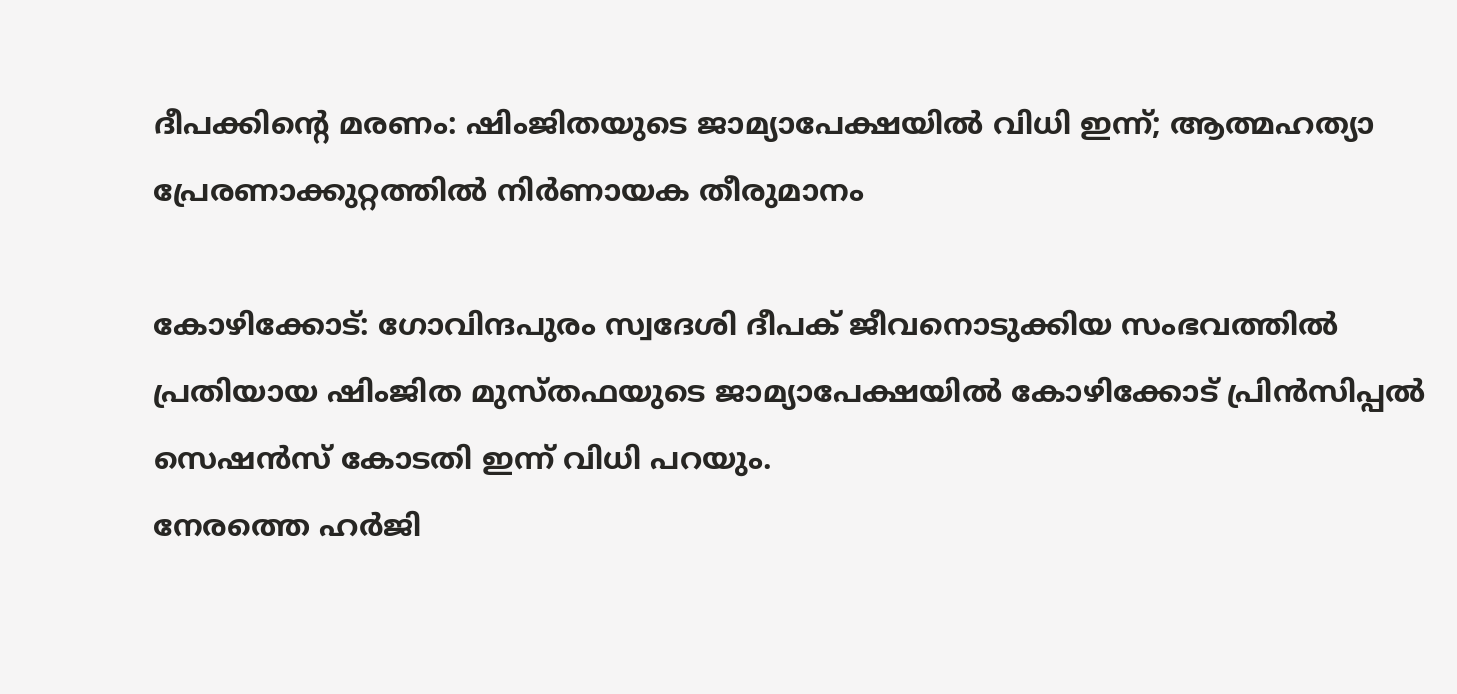ദീപക്കിന്റെ മരണം: ഷിംജിതയുടെ ജാമ്യാപേക്ഷയിൽ വിധി ഇന്ന്; ആത്മഹത്യാ പ്രേരണാക്കുറ്റത്തിൽ നിർണായക തീരുമാനം

കോഴിക്കോട്: ഗോവിന്ദപുരം സ്വദേശി ദീപക് ജീവനൊടുക്കിയ സംഭവത്തിൽ പ്രതിയായ ഷിംജിത മുസ്തഫയുടെ ജാമ്യാപേക്ഷയിൽ കോഴിക്കോട് പ്രിൻസിപ്പൽ സെഷൻസ് കോടതി ഇന്ന് വിധി പറയും.
നേരത്തെ ഹർജി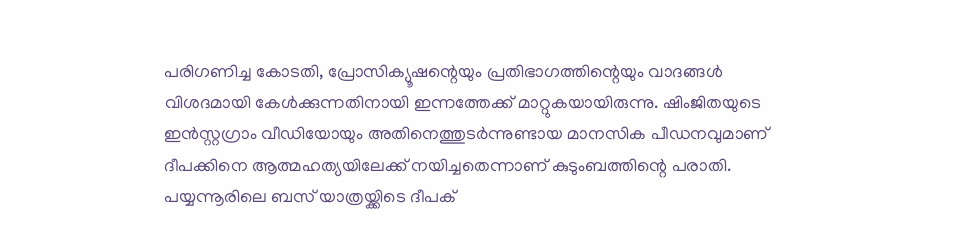പരിഗണിച്ച കോടതി, പ്രോസിക്യൂഷന്റെയും പ്രതിഭാഗത്തിന്റെയും വാദങ്ങൾ വിശദമായി കേൾക്കുന്നതിനായി ഇന്നത്തേക്ക് മാറ്റുകയായിരുന്നു. ഷിംജിതയുടെ ഇൻസ്റ്റഗ്രാം വീഡിയോയും അതിനെത്തുടർന്നുണ്ടായ മാനസിക പീഡനവുമാണ് ദീപക്കിനെ ആത്മഹത്യയിലേക്ക് നയിച്ചതെന്നാണ് കുടുംബത്തിന്റെ പരാതി.
പയ്യന്നൂരിലെ ബസ് യാത്രയ്ക്കിടെ ദീപക്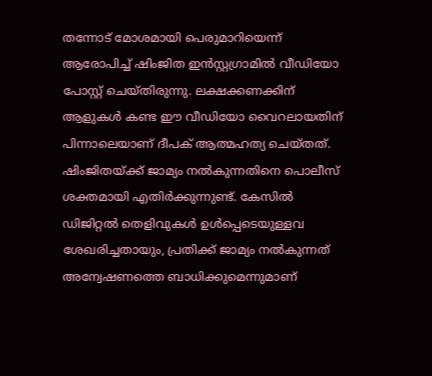തന്നോട് മോശമായി പെരുമാറിയെന്ന് ആരോപിച്ച് ഷിംജിത ഇൻസ്റ്റഗ്രാമിൽ വീഡിയോ പോസ്റ്റ് ചെയ്തിരുന്നു. ലക്ഷക്കണക്കിന് ആളുകൾ കണ്ട ഈ വീഡിയോ വൈറലായതിന് പിന്നാലെയാണ് ദീപക് ആത്മഹത്യ ചെയ്തത്.
ഷിംജിതയ്ക്ക് ജാമ്യം നൽകുന്നതിനെ പൊലീസ് ശക്തമായി എതിർക്കുന്നുണ്ട്. കേസിൽ ഡിജിറ്റൽ തെളിവുകൾ ഉൾപ്പെടെയുള്ളവ ശേഖരിച്ചതായും, പ്രതിക്ക് ജാമ്യം നൽകുന്നത് അന്വേഷണത്തെ ബാധിക്കുമെന്നുമാണ്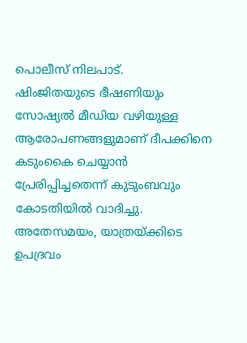പൊലീസ് നിലപാട്.
ഷിംജിതയുടെ ഭീഷണിയും സോഷ്യൽ മീഡിയ വഴിയുള്ള ആരോപണങ്ങളുമാണ് ദീപക്കിനെ കടുംകൈ ചെയ്യാൻ പ്രേരിപ്പിച്ചതെന്ന് കുടുംബവും കോടതിയിൽ വാദിച്ചു.
അതേസമയം, യാത്രയ്ക്കിടെ ഉപദ്രവം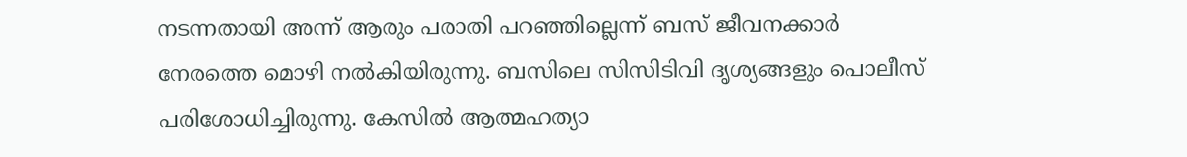നടന്നതായി അന്ന് ആരും പരാതി പറഞ്ഞില്ലെന്ന് ബസ് ജീവനക്കാർ നേരത്തെ മൊഴി നൽകിയിരുന്നു. ബസിലെ സിസിടിവി ദൃശ്യങ്ങളും പൊലീസ് പരിശോധിച്ചിരുന്നു. കേസിൽ ആത്മഹത്യാ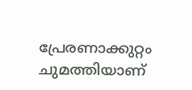പ്രേരണാക്കുറ്റം ചുമത്തിയാണ്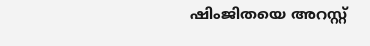ഷിംജിതയെ അറസ്റ്റ്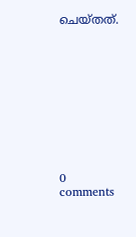ചെയ്തത്.










0 comments